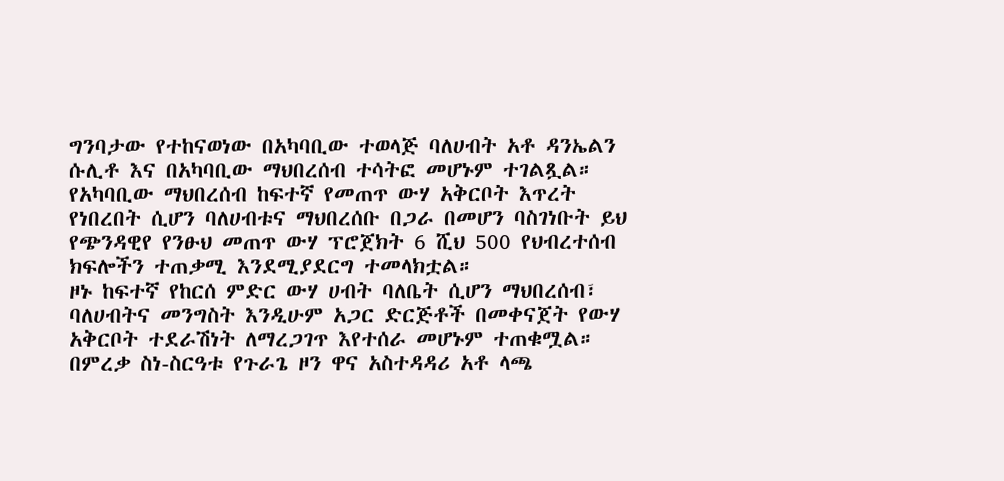ግንባታው የተከናወነው በአካባቢው ተወላጅ ባለሀብት አቶ ዳንኤልን ሱሊቶ እና በአካባቢው ማህበረሰብ ተሳትፎ መሆኑም ተገልጿል።
የአካባቢው ማህበረሰብ ከፍተኛ የመጠጥ ውሃ አቅርቦት እጥረት የነበረበት ሲሆን ባለሀብቱና ማህበረሰቡ በጋራ በመሆን ባስገነቡት ይህ የጭንዳዊየ የንፁህ መጠጥ ውሃ ፕሮጀክት 6 ሺህ 500 የህብረተሰብ ክፍሎችን ተጠቃሚ እንደሚያደርግ ተመላክቷል።
ዞኑ ከፍተኛ የከርሰ ምድር ውሃ ሀብት ባለቤት ሲሆን ማህበረሰብ፣ ባለሀብትና መንግስት እንዲሁም አጋር ድርጅቶች በመቀናጀት የውሃ አቅርቦት ተደራሽነት ለማረጋገጥ እየተሰራ መሆኑም ተጠቁሟል።
በምረቃ ስነ-ስርዓቱ የጉራጌ ዞን ዋና አስተዳዳሪ አቶ ላጫ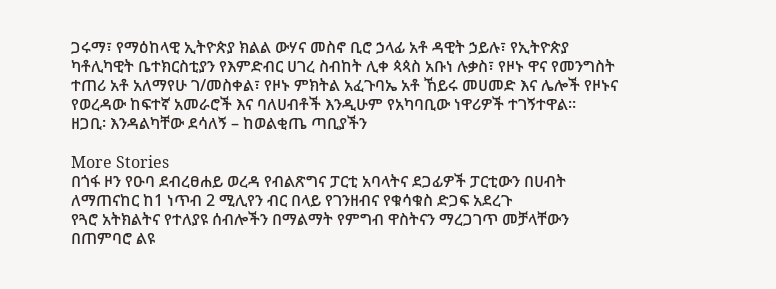ጋሩማ፣ የማዕከላዊ ኢትዮጵያ ክልል ውሃና መስኖ ቢሮ ኃላፊ አቶ ዳዊት ኃይሉ፣ የኢትዮጵያ ካቶሊካዊት ቤተክርስቲያን የእምድብር ሀገረ ስብከት ሊቀ ጳጳስ አቡነ ሉቃስ፣ የዞኑ ዋና የመንግስት ተጠሪ አቶ አለማየሁ ገ/መስቀል፣ የዞኑ ምክትል አፈጉባኤ አቶ ኸይሩ መሀመድ እና ሌሎች የዞኑና የወረዳው ከፍተኛ አመራሮች እና ባለሀብቶች እንዲሁም የአካባቢው ነዋሪዎች ተገኝተዋል።
ዘጋቢ፡ እንዳልካቸው ደሳለኝ – ከወልቂጤ ጣቢያችን

More Stories
በጎፋ ዞን የዑባ ደብረፀሐይ ወረዳ የብልጽግና ፓርቲ አባላትና ደጋፊዎች ፓርቲውን በሀብት ለማጠናከር ከ1 ነጥብ 2 ሚሊየን ብር በላይ የገንዘብና የቁሳቁስ ድጋፍ አደረጉ
የጓሮ አትክልትና የተለያዩ ሰብሎችን በማልማት የምግብ ዋስትናን ማረጋገጥ መቻላቸውን በጠምባሮ ልዩ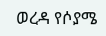ወረዳ የሶያሜ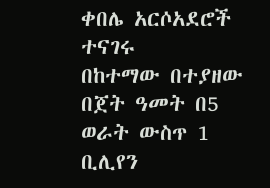ቀበሌ አርሶአደሮች ተናገሩ
በከተማው በተያዘው በጀት ዓመት በ5 ወራት ውስጥ 1 ቢሊየን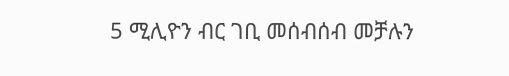5 ሚሊዮን ብር ገቢ መሰብሰብ መቻሉን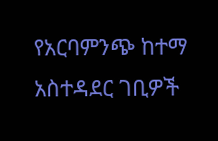የአርባምንጭ ከተማ አስተዳደር ገቢዎች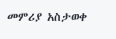መምሪያ አስታወቀ